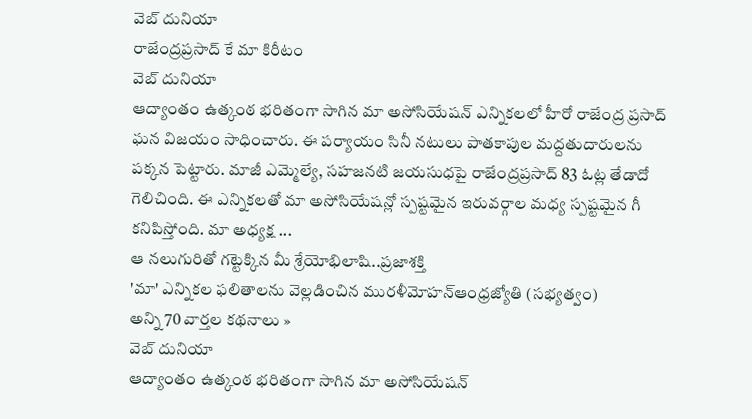వెబ్ దునియా
రాజేంద్రప్రసాద్ కే మా కిరీటం
వెబ్ దునియా
ఆద్యాంతం ఉత్కంఠ భరితంగా సాగిన మా అసోసియేషన్ ఎన్నికలలో హీరో రాజేంద్ర ప్రసాద్ ఘన విజయం సాధించారు. ఈ పర్యాయం సినీ నటులు పాతకాపుల మద్దతుదారులను పక్కన పెట్టారు. మాజీ ఎమ్మెల్యే, సహజనటి జయసుధపై రాజేంద్రప్రసాద్ 83 ఓట్ల తేడాదో గెలిచింది. ఈ ఎన్నికలతో మా అసోసియేషన్లో స్పష్టమైన ఇరువర్గాల మధ్య స్పష్టమైన గీ కనిపిస్తోంది. మా అధ్యక్ష ...
ఆ నలుగురితో గట్టెక్కిన మీ శ్రేయోభిలాషి..ప్రజాశక్తి
'మా' ఎన్నికల ఫలితాలను వెల్లడించిన మురళీమోహన్ఆంధ్రజ్యోతి (సభ్యత్వం)
అన్ని 70 వార్తల కథనాలు »
వెబ్ దునియా
ఆద్యాంతం ఉత్కంఠ భరితంగా సాగిన మా అసోసియేషన్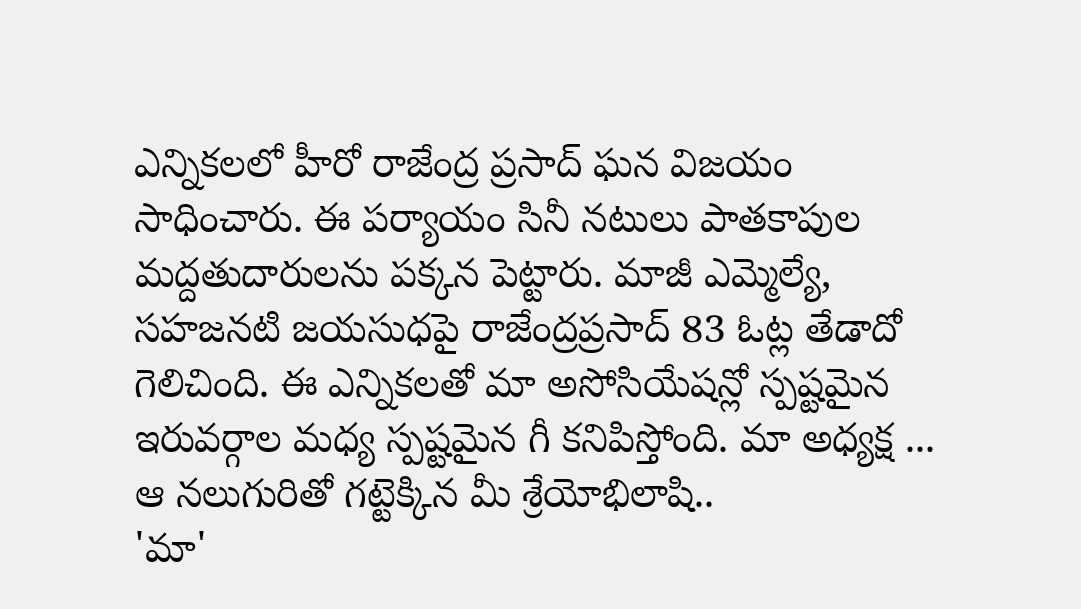ఎన్నికలలో హీరో రాజేంద్ర ప్రసాద్ ఘన విజయం సాధించారు. ఈ పర్యాయం సినీ నటులు పాతకాపుల మద్దతుదారులను పక్కన పెట్టారు. మాజీ ఎమ్మెల్యే, సహజనటి జయసుధపై రాజేంద్రప్రసాద్ 83 ఓట్ల తేడాదో గెలిచింది. ఈ ఎన్నికలతో మా అసోసియేషన్లో స్పష్టమైన ఇరువర్గాల మధ్య స్పష్టమైన గీ కనిపిస్తోంది. మా అధ్యక్ష ...
ఆ నలుగురితో గట్టెక్కిన మీ శ్రేయోభిలాషి..
'మా'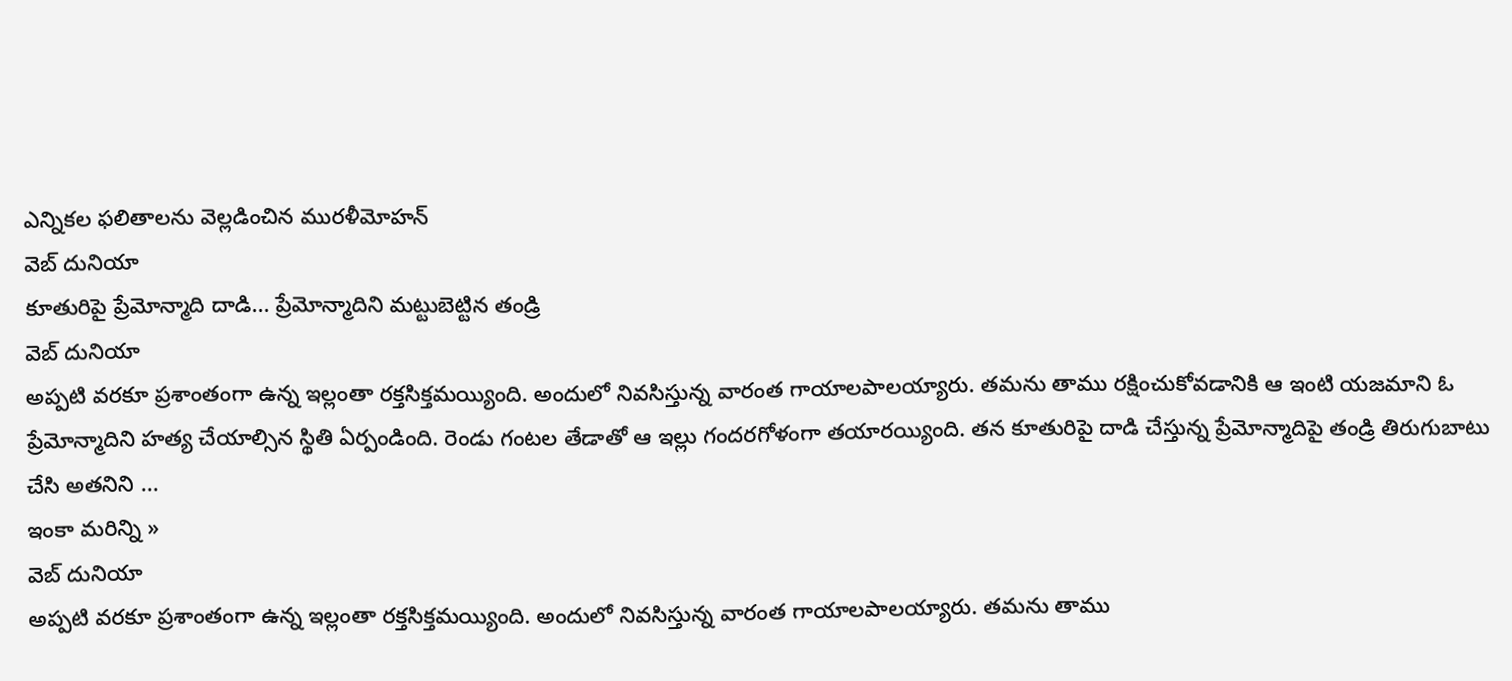ఎన్నికల ఫలితాలను వెల్లడించిన మురళీమోహన్
వెబ్ దునియా
కూతురిపై ప్రేమోన్మాది దాడి... ప్రేమోన్మాదిని మట్టుబెట్టిన తండ్రి
వెబ్ దునియా
అప్పటి వరకూ ప్రశాంతంగా ఉన్న ఇల్లంతా రక్తసిక్తమయ్యింది. అందులో నివసిస్తున్న వారంత గాయాలపాలయ్యారు. తమను తాము రక్షించుకోవడానికి ఆ ఇంటి యజమాని ఓ ప్రేమోన్మాదిని హత్య చేయాల్సిన స్థితి ఏర్పండింది. రెండు గంటల తేడాతో ఆ ఇల్లు గందరగోళంగా తయారయ్యింది. తన కూతురిపై దాడి చేస్తున్న ప్రేమోన్మాదిపై తండ్రి తిరుగుబాటు చేసి అతనిని ...
ఇంకా మరిన్ని »
వెబ్ దునియా
అప్పటి వరకూ ప్రశాంతంగా ఉన్న ఇల్లంతా రక్తసిక్తమయ్యింది. అందులో నివసిస్తున్న వారంత గాయాలపాలయ్యారు. తమను తాము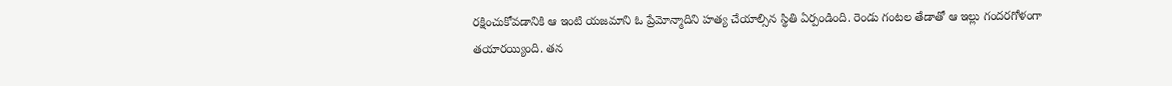రక్షించుకోవడానికి ఆ ఇంటి యజమాని ఓ ప్రేమోన్మాదిని హత్య చేయాల్సిన స్థితి ఏర్పండింది. రెండు గంటల తేడాతో ఆ ఇల్లు గందరగోళంగా తయారయ్యింది. తన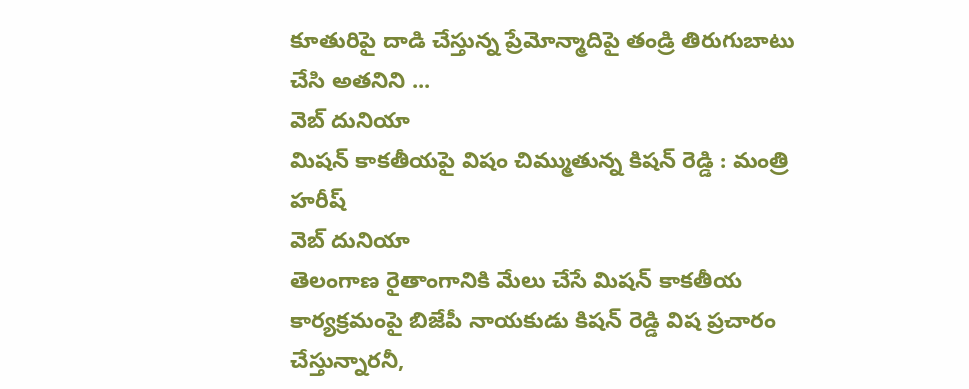కూతురిపై దాడి చేస్తున్న ప్రేమోన్మాదిపై తండ్రి తిరుగుబాటు చేసి అతనిని ...
వెబ్ దునియా
మిషన్ కాకతీయపై విషం చిమ్ముతున్న కిషన్ రెడ్డి : మంత్రి హరీష్
వెబ్ దునియా
తెలంగాణ రైతాంగానికి మేలు చేసే మిషన్ కాకతీయ కార్యక్రమంపై బిజేపీ నాయకుడు కిషన్ రెడ్డి విష ప్రచారం చేస్తున్నారనీ,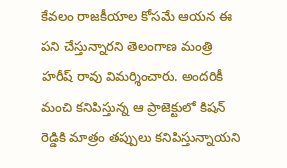కేవలం రాజకీయాల కోసమే ఆయన ఈ పని చేస్తున్నారని తెలంగాణ మంత్రి హరీష్ రావు విమర్శించారు. అందరికీ మంచి కనిపిస్తున్న ఆ ప్రాజెక్టులో కిషన్ రెడ్డికి మాత్రం తప్పులు కనిపిస్తున్నాయని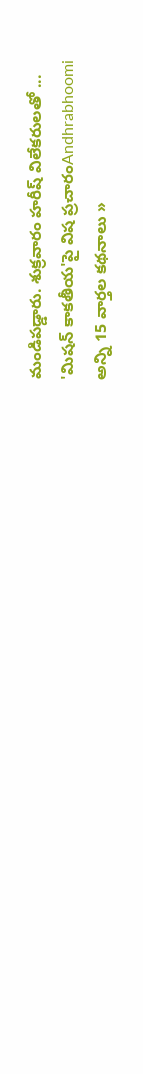మండిపడ్డారు. శుక్రవారం హరీష్ విలేకరులతో ...
'మిషన్ కాకతీయ'పై విష ప్రచారంAndhrabhoomi
అన్ని 15 వార్తల కథనాలు »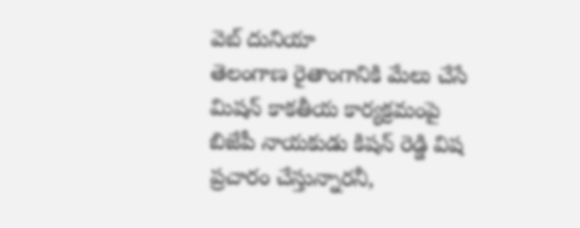వెబ్ దునియా
తెలంగాణ రైతాంగానికి మేలు చేసే మిషన్ కాకతీయ కార్యక్రమంపై బిజేపీ నాయకుడు కిషన్ రెడ్డి విష ప్రచారం చేస్తున్నారనీ,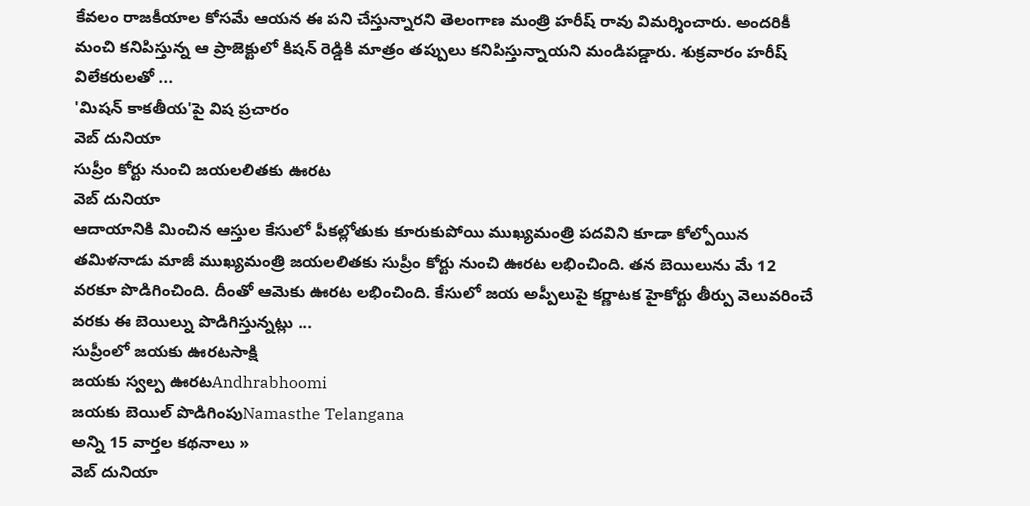కేవలం రాజకీయాల కోసమే ఆయన ఈ పని చేస్తున్నారని తెలంగాణ మంత్రి హరీష్ రావు విమర్శించారు. అందరికీ మంచి కనిపిస్తున్న ఆ ప్రాజెక్టులో కిషన్ రెడ్డికి మాత్రం తప్పులు కనిపిస్తున్నాయని మండిపడ్డారు. శుక్రవారం హరీష్ విలేకరులతో ...
'మిషన్ కాకతీయ'పై విష ప్రచారం
వెబ్ దునియా
సుప్రీం కోర్టు నుంచి జయలలితకు ఊరట
వెబ్ దునియా
ఆదాయానికి మించిన ఆస్తుల కేసులో పీకల్లోతుకు కూరుకుపోయి ముఖ్యమంత్రి పదవిని కూడా కోల్పోయిన తమిళనాడు మాజీ ముఖ్యమంత్రి జయలలితకు సుప్రీం కోర్టు నుంచి ఊరట లభించింది. తన బెయిలును మే 12 వరకూ పొడిగించింది. దీంతో ఆమెకు ఊరట లభించింది. కేసులో జయ అప్పీలుపై కర్ణాటక హైకోర్టు తీర్పు వెలువరించే వరకు ఈ బెయిల్ను పొడిగిస్తున్నట్లు ...
సుప్రీంలో జయకు ఊరటసాక్షి
జయకు స్వల్ప ఊరటAndhrabhoomi
జయకు బెయిల్ పొడిగింపుNamasthe Telangana
అన్ని 15 వార్తల కథనాలు »
వెబ్ దునియా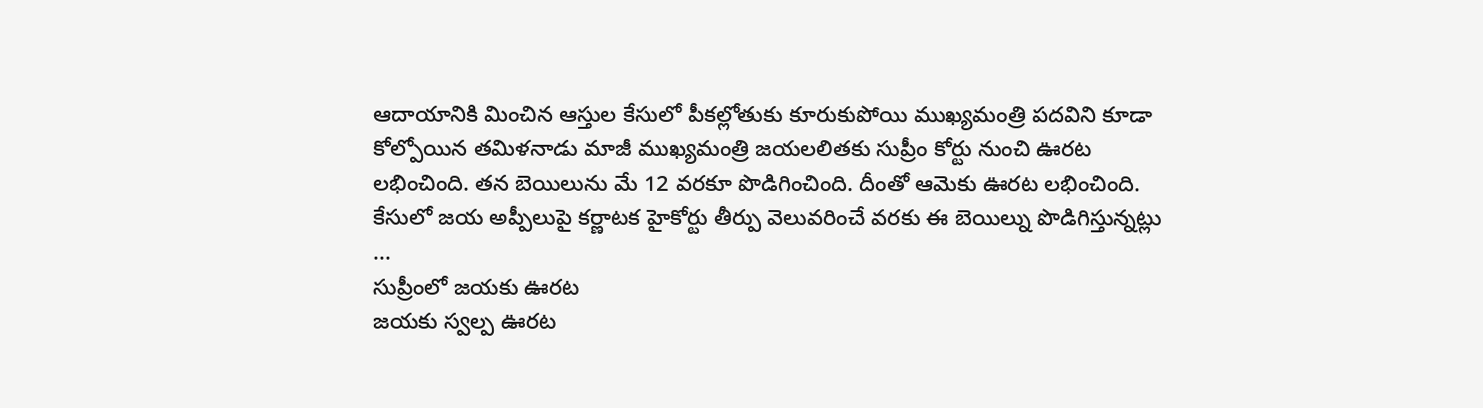ఆదాయానికి మించిన ఆస్తుల కేసులో పీకల్లోతుకు కూరుకుపోయి ముఖ్యమంత్రి పదవిని కూడా కోల్పోయిన తమిళనాడు మాజీ ముఖ్యమంత్రి జయలలితకు సుప్రీం కోర్టు నుంచి ఊరట లభించింది. తన బెయిలును మే 12 వరకూ పొడిగించింది. దీంతో ఆమెకు ఊరట లభించింది. కేసులో జయ అప్పీలుపై కర్ణాటక హైకోర్టు తీర్పు వెలువరించే వరకు ఈ బెయిల్ను పొడిగిస్తున్నట్లు ...
సుప్రీంలో జయకు ఊరట
జయకు స్వల్ప ఊరట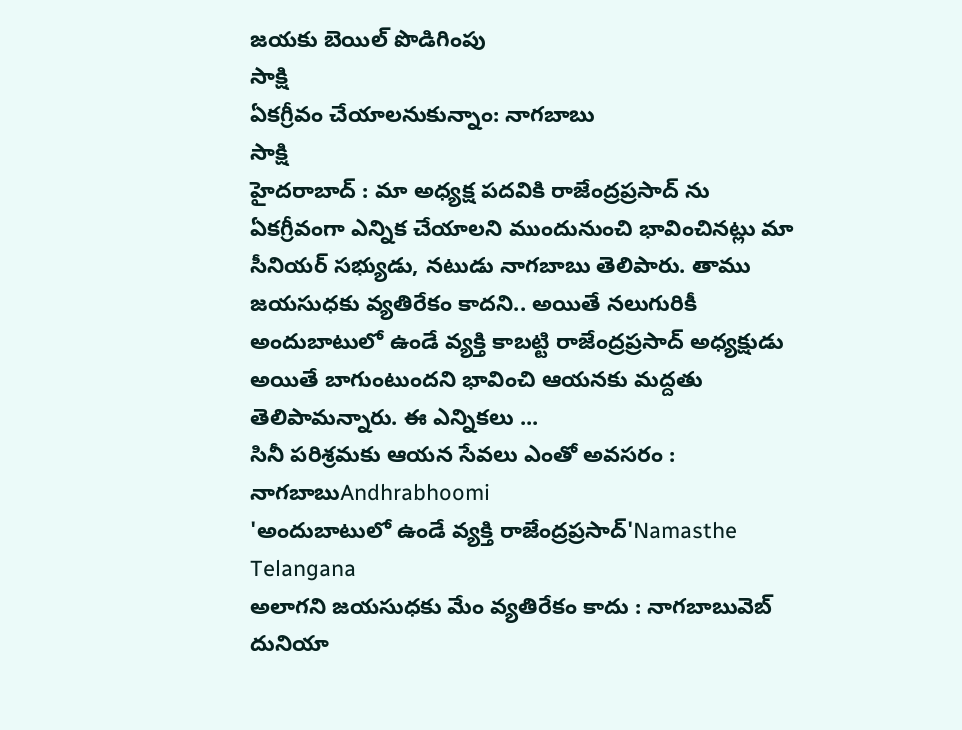జయకు బెయిల్ పొడిగింపు
సాక్షి
ఏకగ్రీవం చేయాలనుకున్నాం: నాగబాబు
సాక్షి
హైదరాబాద్ : మా అధ్యక్ష పదవికి రాజేంద్రప్రసాద్ ను ఏకగ్రీవంగా ఎన్నిక చేయాలని ముందునుంచి భావించినట్లు మా సీనియర్ సభ్యుడు, నటుడు నాగబాబు తెలిపారు. తాము జయసుధకు వ్యతిరేకం కాదని.. అయితే నలుగురికీ అందుబాటులో ఉండే వ్యక్తి కాబట్టి రాజేంద్రప్రసాద్ అధ్యక్షుడు అయితే బాగుంటుందని భావించి ఆయనకు మద్దతు తెలిపామన్నారు. ఈ ఎన్నికలు ...
సినీ పరిశ్రమకు ఆయన సేవలు ఎంతో అవసరం : నాగబాబుAndhrabhoomi
'అందుబాటులో ఉండే వ్యక్తి రాజేంద్రప్రసాద్'Namasthe Telangana
అలాగని జయసుధకు మేం వ్యతిరేకం కాదు : నాగబాబువెబ్ దునియా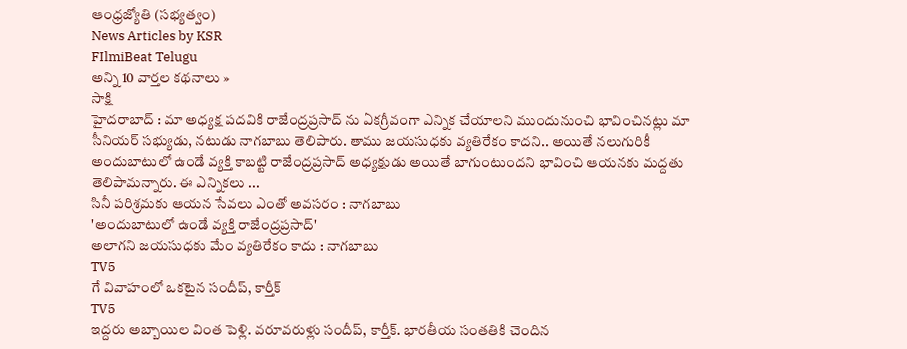ఆంధ్రజ్యోతి (సభ్యత్వం)
News Articles by KSR
FIlmiBeat Telugu
అన్ని 10 వార్తల కథనాలు »
సాక్షి
హైదరాబాద్ : మా అధ్యక్ష పదవికి రాజేంద్రప్రసాద్ ను ఏకగ్రీవంగా ఎన్నిక చేయాలని ముందునుంచి భావించినట్లు మా సీనియర్ సభ్యుడు, నటుడు నాగబాబు తెలిపారు. తాము జయసుధకు వ్యతిరేకం కాదని.. అయితే నలుగురికీ అందుబాటులో ఉండే వ్యక్తి కాబట్టి రాజేంద్రప్రసాద్ అధ్యక్షుడు అయితే బాగుంటుందని భావించి ఆయనకు మద్దతు తెలిపామన్నారు. ఈ ఎన్నికలు ...
సినీ పరిశ్రమకు ఆయన సేవలు ఎంతో అవసరం : నాగబాబు
'అందుబాటులో ఉండే వ్యక్తి రాజేంద్రప్రసాద్'
అలాగని జయసుధకు మేం వ్యతిరేకం కాదు : నాగబాబు
TV5
గే వివాహంలో ఒకటైన సందీప్, కార్తీక్
TV5
ఇద్దరు అబ్బాయిల వింత పెళ్లి. వరూవరుళ్లు సందీప్, కార్తీక్. భారతీయ సంతతికి చెందిన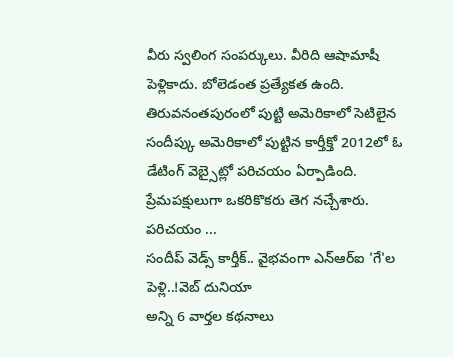వీరు స్వలింగ సంపర్కులు. వీరిది ఆషామాషీ పెళ్లికాదు. బోలెడంత ప్రత్యేకత ఉంది. తిరువనంతపురంలో పుట్టి అమెరికాలో సెటిలైన సందీప్కు అమెరికాలో పుట్టిన కార్తీక్తో 2012లో ఓ డేటింగ్ వెబ్సైట్లో పరిచయం ఏర్పాడింది. ప్రేమపక్షులుగా ఒకరికొకరు తెగ నచ్చేశారు. పరిచయం ...
సందీప్ వెడ్స్ కార్తీక్.. వైభవంగా ఎన్ఆర్ఐ 'గే'ల పెళ్లి..!వెబ్ దునియా
అన్ని 6 వార్తల కథనాలు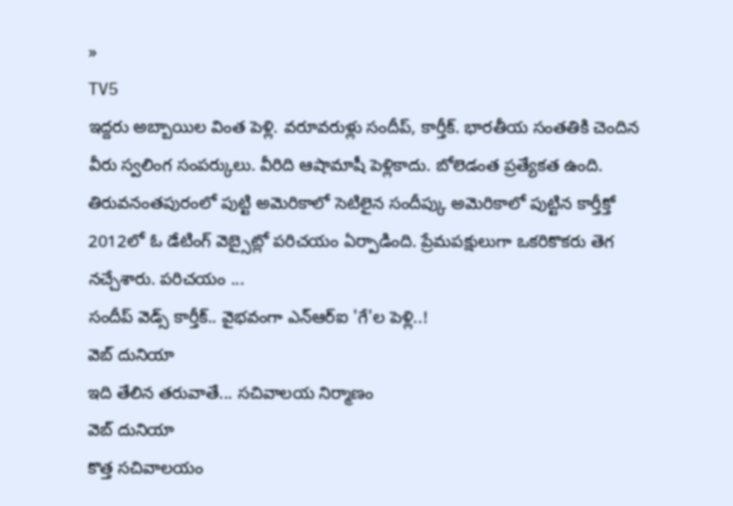»
TV5
ఇద్దరు అబ్బాయిల వింత పెళ్లి. వరూవరుళ్లు సందీప్, కార్తీక్. భారతీయ సంతతికి చెందిన వీరు స్వలింగ సంపర్కులు. వీరిది ఆషామాషీ పెళ్లికాదు. బోలెడంత ప్రత్యేకత ఉంది. తిరువనంతపురంలో పుట్టి అమెరికాలో సెటిలైన సందీప్కు అమెరికాలో పుట్టిన కార్తీక్తో 2012లో ఓ డేటింగ్ వెబ్సైట్లో పరిచయం ఏర్పాడింది. ప్రేమపక్షులుగా ఒకరికొకరు తెగ నచ్చేశారు. పరిచయం ...
సందీప్ వెడ్స్ కార్తీక్.. వైభవంగా ఎన్ఆర్ఐ 'గే'ల పెళ్లి..!
వెబ్ దునియా
ఇది తేలిన తరువాతే... సచివాలయ నిర్మాణం
వెబ్ దునియా
కొత్త సచివాలయం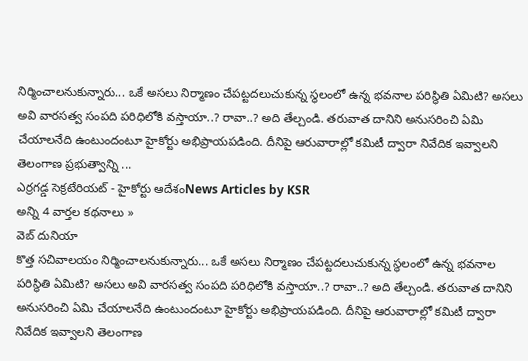నిర్మించాలనుకున్నారు... ఒకే అసలు నిర్మాణం చేపట్టదలుచుకున్న స్థలంలో ఉన్న భవనాల పరిస్థితి ఏమిటి? అసలు అవి వారసత్వ సంపది పరిధిలోకి వస్తాయా..? రావా..? అది తేల్చండి. తరువాత దానిని అనుసరించి ఏమి చేయాలనేది ఉంటుందంటూ హైకోర్టు అభిప్రాయపడింది. దీనిపై ఆరువారాల్లో కమిటీ ద్వారా నివేదిక ఇవ్వాలని తెలంగాణ ప్రభుత్వాన్ని ...
ఎర్రగడ్డ సెక్రటేరియట్ - హైకోర్టు ఆదేశంNews Articles by KSR
అన్ని 4 వార్తల కథనాలు »
వెబ్ దునియా
కొత్త సచివాలయం నిర్మించాలనుకున్నారు... ఒకే అసలు నిర్మాణం చేపట్టదలుచుకున్న స్థలంలో ఉన్న భవనాల పరిస్థితి ఏమిటి? అసలు అవి వారసత్వ సంపది పరిధిలోకి వస్తాయా..? రావా..? అది తేల్చండి. తరువాత దానిని అనుసరించి ఏమి చేయాలనేది ఉంటుందంటూ హైకోర్టు అభిప్రాయపడింది. దీనిపై ఆరువారాల్లో కమిటీ ద్వారా నివేదిక ఇవ్వాలని తెలంగాణ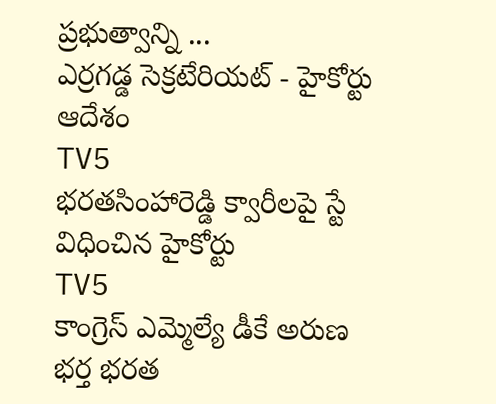ప్రభుత్వాన్ని ...
ఎర్రగడ్డ సెక్రటేరియట్ - హైకోర్టు ఆదేశం
TV5
భరతసింహారెడ్డి క్వారీలపై స్టే విధించిన హైకోర్టు
TV5
కాంగ్రెస్ ఎమ్మెల్యే డీకే అరుణ భర్త భరత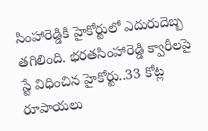సింహారెడ్డికి హైకోర్టులో ఎదురుదెబ్బ తగిలింది. భరతసింహారెడ్డి క్వారీలపై స్టే విధించిన హైకోర్టు..33 కోట్ల రూపాయలు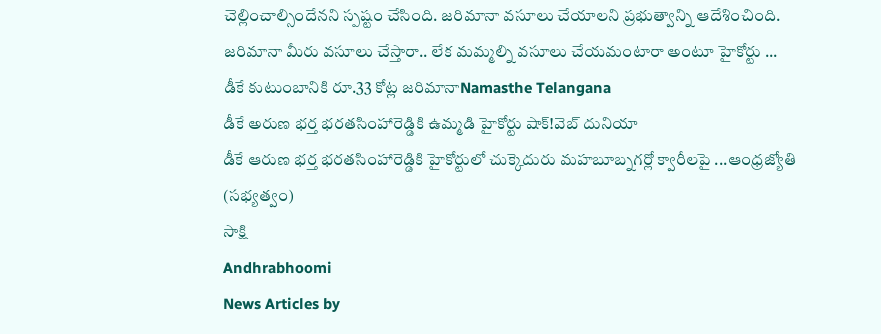చెల్లించాల్సిందేనని స్పష్టం చేసింది. జరిమానా వసూలు చేయాలని ప్రభుత్వాన్ని ఆదేశించింది. జరిమానా మీరు వసూలు చేస్తారా.. లేక మమ్మల్ని వసూలు చేయమంటారా అంటూ హైకోర్టు ...
డీకే కుటుంబానికి రూ.33 కోట్ల జరిమానాNamasthe Telangana
డీకే అరుణ భర్త భరతసింహారెడ్డికి ఉమ్మడి హైకోర్టు షాక్!వెబ్ దునియా
డీకే ఆరుణ భర్త భరతసింహారెడ్డికి హైకోర్టులో చుక్కెదురు మహబూబ్నగర్లో క్వారీలపై ...ఆంధ్రజ్యోతి (సభ్యత్వం)
సాక్షి
Andhrabhoomi
News Articles by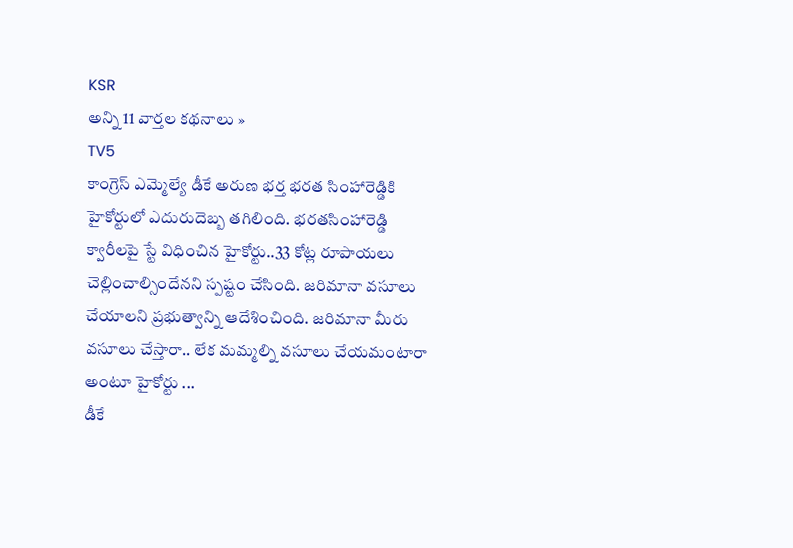KSR
అన్ని 11 వార్తల కథనాలు »
TV5
కాంగ్రెస్ ఎమ్మెల్యే డీకే అరుణ భర్త భరత సింహారెడ్డికి హైకోర్టులో ఎదురుదెబ్బ తగిలింది. భరతసింహారెడ్డి క్వారీలపై స్టే విధించిన హైకోర్టు..33 కోట్ల రూపాయలు చెల్లించాల్సిందేనని స్పష్టం చేసింది. జరిమానా వసూలు చేయాలని ప్రభుత్వాన్ని ఆదేశించింది. జరిమానా మీరు వసూలు చేస్తారా.. లేక మమ్మల్ని వసూలు చేయమంటారా అంటూ హైకోర్టు ...
డీకే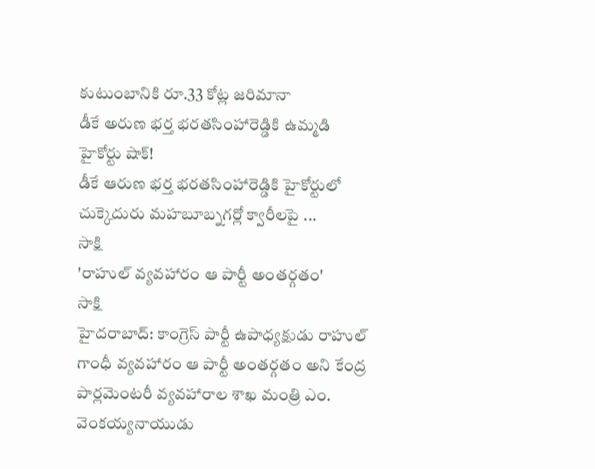కుటుంబానికి రూ.33 కోట్ల జరిమానా
డీకే అరుణ భర్త భరతసింహారెడ్డికి ఉమ్మడి హైకోర్టు షాక్!
డీకే ఆరుణ భర్త భరతసింహారెడ్డికి హైకోర్టులో చుక్కెదురు మహబూబ్నగర్లో క్వారీలపై ...
సాక్షి
'రాహుల్ వ్యవహారం ఆ పార్టీ అంతర్గతం'
సాక్షి
హైదరాబాద్: కాంగ్రెస్ పార్టీ ఉపాధ్యక్షుడు రాహుల్ గాంధీ వ్యవహారం ఆ పార్టీ అంతర్గతం అని కేంద్ర పార్లమెంటరీ వ్యవహారాల శాఖ మంత్రి ఎం. వెంకయ్యనాయుడు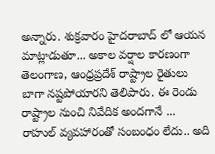అన్నారు. శుక్రవారం హైదరాబాద్ లో ఆయన మాట్లాడుతూ... అకాల వర్షాల కారణంగా తెలంగాణ, ఆంధ్రప్రదేశ్ రాష్ట్రాల రైతులు బాగా నష్టపోయారని తెలిపారు. ఈ రెండు రాష్ట్రాల నుంచి నివేదిక అందగానే ...
రాహుల్ వ్యవహారంతో సంబంధం లేదు.. అది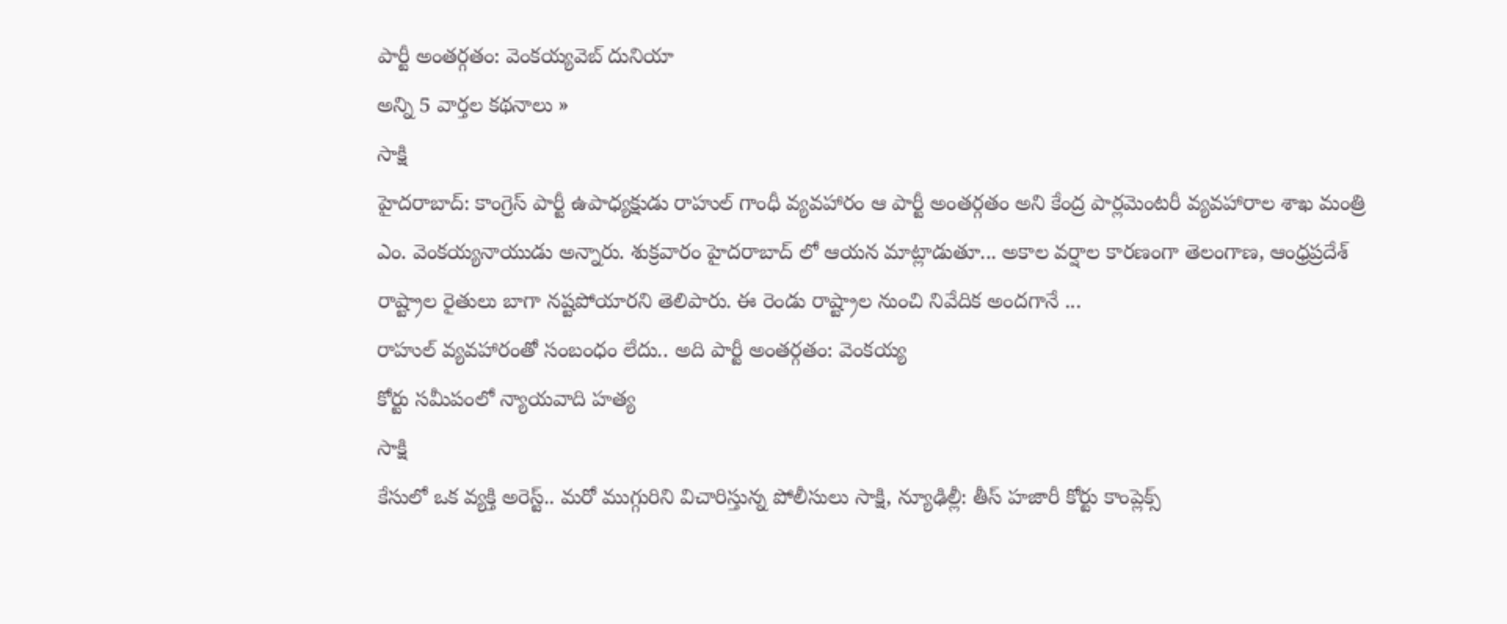పార్టీ అంతర్గతం: వెంకయ్యవెబ్ దునియా
అన్ని 5 వార్తల కథనాలు »
సాక్షి
హైదరాబాద్: కాంగ్రెస్ పార్టీ ఉపాధ్యక్షుడు రాహుల్ గాంధీ వ్యవహారం ఆ పార్టీ అంతర్గతం అని కేంద్ర పార్లమెంటరీ వ్యవహారాల శాఖ మంత్రి ఎం. వెంకయ్యనాయుడు అన్నారు. శుక్రవారం హైదరాబాద్ లో ఆయన మాట్లాడుతూ... అకాల వర్షాల కారణంగా తెలంగాణ, ఆంధ్రప్రదేశ్ రాష్ట్రాల రైతులు బాగా నష్టపోయారని తెలిపారు. ఈ రెండు రాష్ట్రాల నుంచి నివేదిక అందగానే ...
రాహుల్ వ్యవహారంతో సంబంధం లేదు.. అది పార్టీ అంతర్గతం: వెంకయ్య
కోర్టు సమీపంలో న్యాయవాది హత్య
సాక్షి
కేసులో ఒక వ్యక్తి అరెస్ట్.. మరో ముగ్గురిని విచారిస్తున్న పోలీసులు సాక్షి, న్యూఢిల్లీ: తీస్ హజారీ కోర్టు కాంప్లెక్స్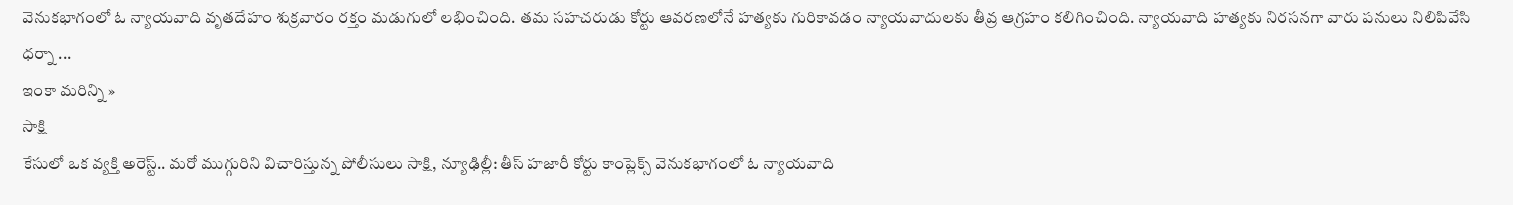వెనుకభాగంలో ఓ న్యాయవాది వృతదేహం శుక్రవారం రక్తం మడుగులో లభించింది. తమ సహచరుడు కోర్టు ఆవరణలోనే హత్యకు గురికావడం న్యాయవాదులకు తీవ్ర ఆగ్రహం కలిగించింది. న్యాయవాది హత్యకు నిరసనగా వారు పనులు నిలిపివేసి ధర్నా ...
ఇంకా మరిన్ని »
సాక్షి
కేసులో ఒక వ్యక్తి అరెస్ట్.. మరో ముగ్గురిని విచారిస్తున్న పోలీసులు సాక్షి, న్యూఢిల్లీ: తీస్ హజారీ కోర్టు కాంప్లెక్స్ వెనుకభాగంలో ఓ న్యాయవాది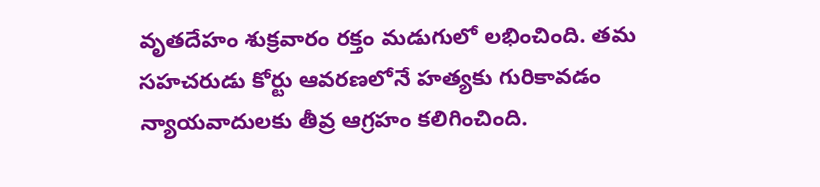వృతదేహం శుక్రవారం రక్తం మడుగులో లభించింది. తమ సహచరుడు కోర్టు ఆవరణలోనే హత్యకు గురికావడం న్యాయవాదులకు తీవ్ర ఆగ్రహం కలిగించింది.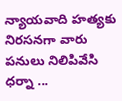న్యాయవాది హత్యకు నిరసనగా వారు పనులు నిలిపివేసి ధర్నా ...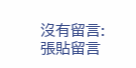沒有留言:
張貼留言